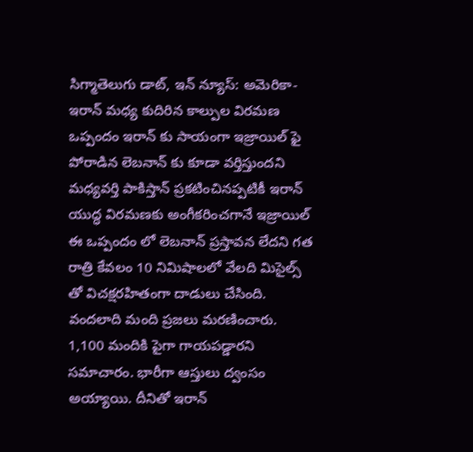సిగ్మాతెలుగు డాట్, ఇన్ న్యూస్: అమెరికా-ఇరాన్ మధ్య కుదిరిన కాల్పుల విరమణ ఒప్పందం ఇరాన్ కు సాయంగా ఇజ్రాయిల్ ఫై పోరాడిన లెబనాన్ కు కూడా వర్తిస్తుందని మధ్యవర్తి పాకిస్తాన్ ప్రకటించినప్పటికీ ఇరాన్ యుద్ధ విరమణకు అంగీకరించగానే ఇజ్రాయిల్ ఈ ఒప్పందం లో లెబనాన్ ప్రస్తావన లేదని గత రాత్రి కేవలం 10 నిమిషాలలో వేలది మిసైల్స్ తో విచక్షరహితంగా దాడులు చేసింది. వందలాది మంది ప్రజలు మరణించారు. 1,100 మందికి పైగా గాయపడ్డారని సమాచారం. భారీగా ఆస్తులు ద్వంసం అయ్యాయి. దీనితో ఇరాన్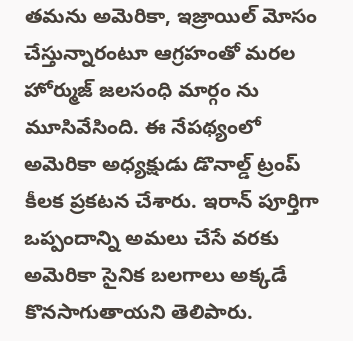తమను అమెరికా, ఇజ్రాయిల్ మోసం చేస్తున్నారంటూ ఆగ్రహంతో మరల హోర్ముజ్ జలసంధి మార్గం ను మూసివేసింది. ఈ నేపథ్యంలో అమెరికా అధ్యక్షుడు డొనాల్డ్ ట్రంప్ కీలక ప్రకటన చేశారు. ఇరాన్ పూర్తిగా ఒప్పందాన్ని అమలు చేసే వరకు అమెరికా సైనిక బలగాలు అక్కడే కొనసాగుతాయని తెలిపారు.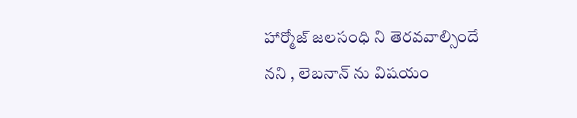హార్మోజ్ జలసంధి ని తెరవవాల్సిందే నని , లెబనాన్ ను విషయం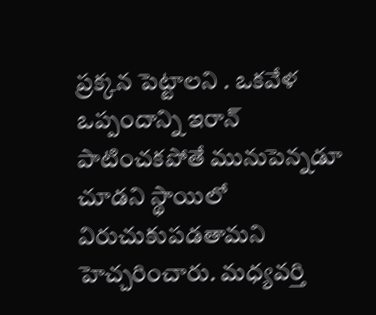ప్రక్కన పెట్టాలని . ఒకవేళ ఒప్పందాన్ని ఇరాన్ పాటించకపోతే మునుపెన్నడూ చూడని స్థాయిలో విరుచుకుపడతామని హెచ్చరించారు. మధ్యవర్తి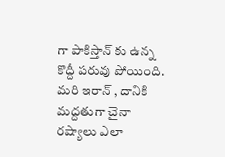గా పాకిస్తాన్ కు ఉన్న కొద్దీ పరువు పోయింది. మరి ఇరాన్ , దానికి మద్దతుగా చైనా రష్యాలు ఎలా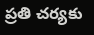ప్రతి చర్యకు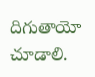దిగుతాయో చూడాలి.